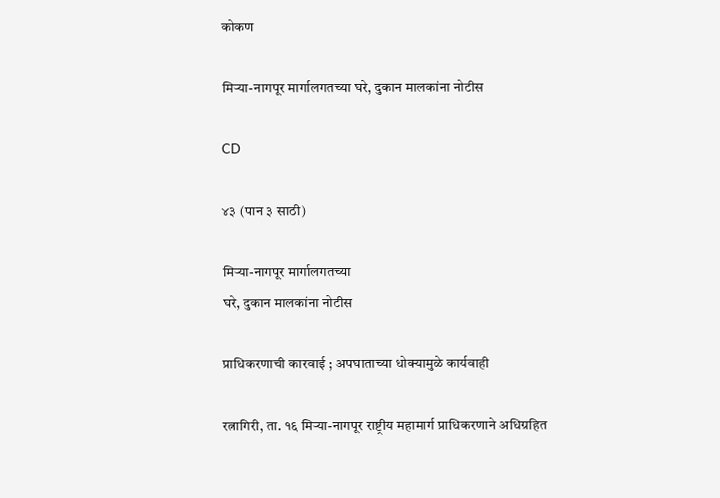कोकण

मिऱ्या-नागपूर मार्गालगतच्या घरे, दुकान मालकांना नोटीस

CD

४३ (पान ३ साठी)

मिऱ्या-नागपूर मार्गालगतच्या
घरे, दुकान मालकांना नोटीस

प्राधिकरणाची कारवाई ; अपघाताच्या धोक्यामुळे कार्यवाही

रत्नागिरी, ता. १६ मिऱ्या-नागपूर राष्ट्रीय महामार्ग प्राधिकरणाने अधिग्रहित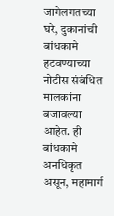जागेलगतच्या घरे, दुकानांची बांधकामे हटवण्याच्या नोटीस संबंधित मालकांना बजावल्या आहेत. ही बांधकामे अनधिकृत असून, महामार्ग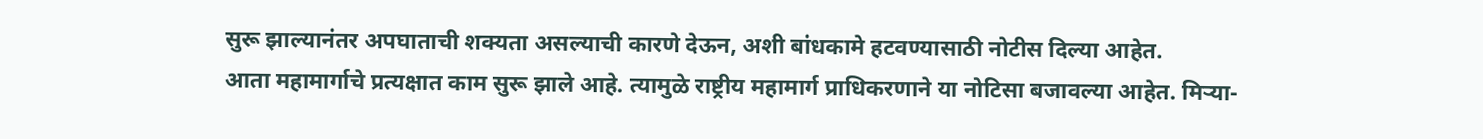सुरू झाल्यानंतर अपघाताची शक्यता असल्याची कारणे देऊन, अशी बांधकामे हटवण्यासाठी नोटीस दिल्या आहेत.
आता महामार्गाचे प्रत्यक्षात काम सुरू झाले आहे. त्यामुळे राष्ट्रीय महामार्ग प्राधिकरणाने या नोटिसा बजावल्या आहेत. मिऱ्या-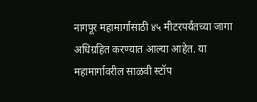नागपूर महामार्गासाठी ४५ मीटरपर्यंतच्या जागा अधिग्रहित करण्यात आल्या आहेत. या महामार्गावरील साळवी स्टॉप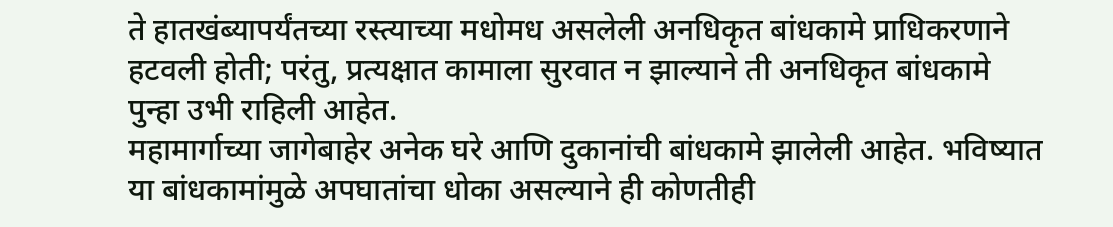ते हातखंब्यापर्यंतच्या रस्त्याच्या मधोमध असलेली अनधिकृत बांधकामे प्राधिकरणाने हटवली होती; परंतु, प्रत्यक्षात कामाला सुरवात न झाल्याने ती अनधिकृत बांधकामे पुन्हा उभी राहिली आहेत.
महामार्गाच्या जागेबाहेर अनेक घरे आणि दुकानांची बांधकामे झालेली आहेत. भविष्यात या बांधकामांमुळे अपघातांचा धोका असल्याने ही कोणतीही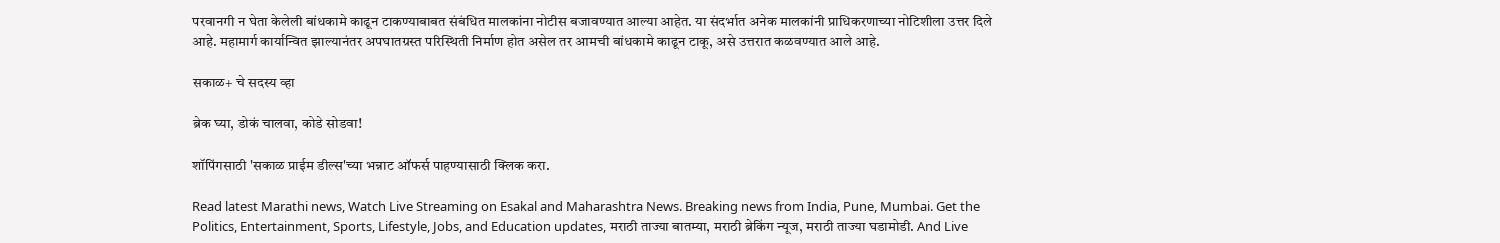परवानगी न घेता केलेली बांधकामे काढून टाकण्याबाबत संबंधित मालकांना नोटीस बजावण्यात आल्या आहेत. या संदर्भात अनेक मालकांनी प्राधिकरणाच्या नोटिशीला उत्तर दिले आहे. महामार्ग कार्यान्वित झाल्यानंतर अपघातग्रस्त परिस्थिती निर्माण होत असेल तर आमची बांधकामे काढून टाकू, असे उत्तरात कळवण्यात आले आहे.

सकाळ+ चे सदस्य व्हा

ब्रेक घ्या, डोकं चालवा, कोडे सोडवा!

शॉपिंगसाठी 'सकाळ प्राईम डील्स'च्या भन्नाट ऑफर्स पाहण्यासाठी क्लिक करा.

Read latest Marathi news, Watch Live Streaming on Esakal and Maharashtra News. Breaking news from India, Pune, Mumbai. Get the Politics, Entertainment, Sports, Lifestyle, Jobs, and Education updates, मराठी ताज्या बातम्या, मराठी ब्रेकिंग न्यूज, मराठी ताज्या घडामोडी. And Live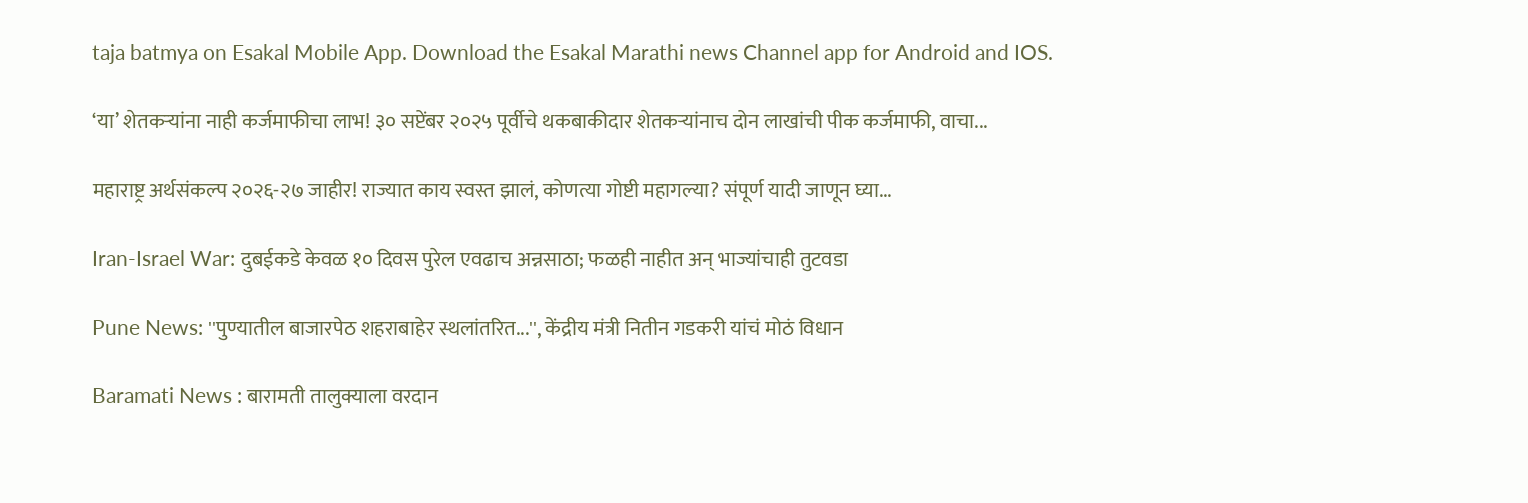taja batmya on Esakal Mobile App. Download the Esakal Marathi news Channel app for Android and IOS.

‘या’ शेतकऱ्यांना नाही कर्जमाफीचा लाभ! ३० सप्टेंबर २०२५ पूर्वीचे थकबाकीदार शेतकऱ्यांनाच दोन लाखांची पीक कर्जमाफी, वाचा...

महाराष्ट्र अर्थसंकल्प २०२६-२७ जाहीर! राज्यात काय स्वस्त झालं, कोणत्या गोष्टी महागल्या? संपूर्ण यादी जाणून घ्या...

Iran-Israel War: दुबईकडे केवळ १० दिवस पुरेल एवढाच अन्नसाठा; फळही नाहीत अन् भाज्यांचाही तुटवडा

Pune News: ''पुण्यातील बाजारपेठ शहराबाहेर स्थलांतरित...'', केंद्रीय मंत्री नितीन गडकरी यांचं मोठं विधान

Baramati News : बारामती तालुक्याला वरदान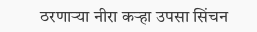ठरणाऱ्या नीरा कऱ्हा उपसा सिंचन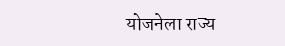योजनेला राज्य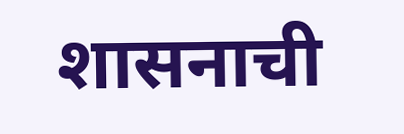शासनाची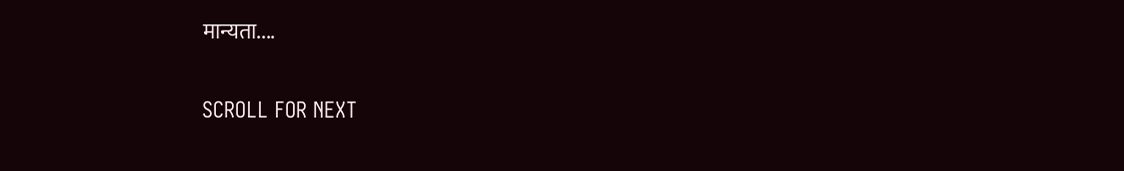मान्यता....

SCROLL FOR NEXT